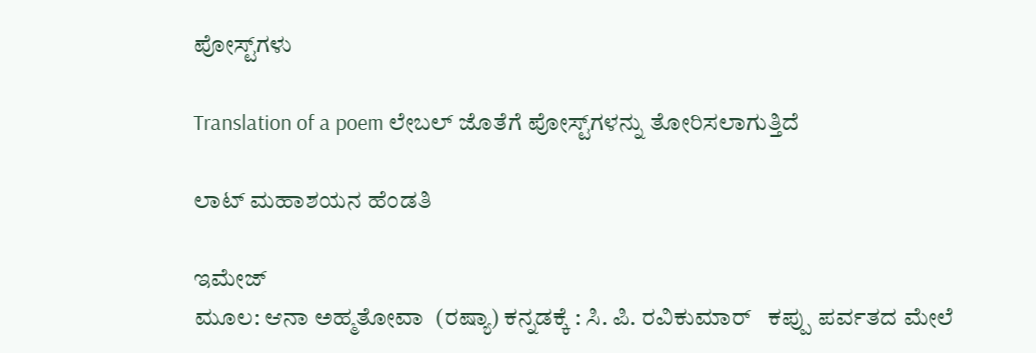ಪೋಸ್ಟ್‌ಗಳು

Translation of a poem ಲೇಬಲ್ ಜೊತೆಗೆ ಪೋಸ್ಟ್‌ಗಳನ್ನು ತೋರಿಸಲಾಗುತ್ತಿದೆ

ಲಾಟ್ ಮಹಾಶಯನ ಹೆಂಡತಿ

ಇಮೇಜ್
ಮೂಲ: ಆನಾ ಅಹ್ಮತೋವಾ  (ರಷ್ಯಾ) ಕನ್ನಡಕ್ಕೆ : ಸಿ. ಪಿ. ರವಿಕುಮಾರ್   ಕಪ್ಪು ಪರ್ವತದ ಮೇಲೆ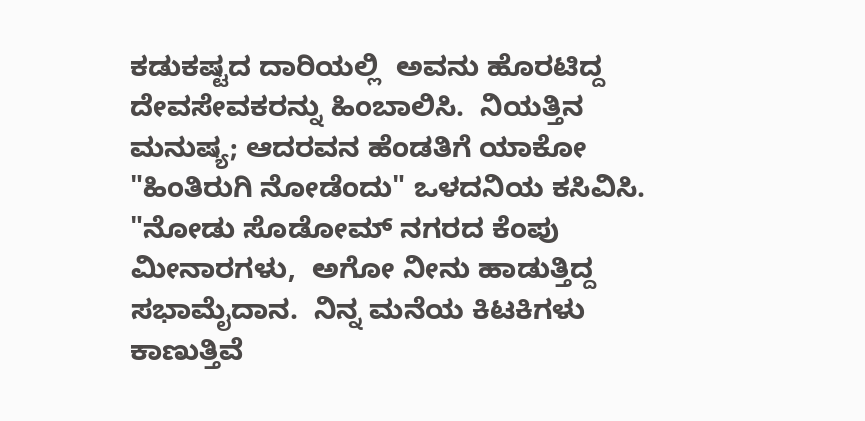ಕಡುಕಷ್ಟದ ದಾರಿಯಲ್ಲಿ  ಅವನು ಹೊರಟಿದ್ದ ದೇವಸೇವಕರನ್ನು ಹಿಂಬಾಲಿಸಿ.  ನಿಯತ್ತಿನ ಮನುಷ್ಯ; ಆದರವನ ಹೆಂಡತಿಗೆ ಯಾಕೋ "ಹಿಂತಿರುಗಿ ನೋಡೆಂದು" ಒಳದನಿಯ ಕಸಿವಿಸಿ.  "ನೋಡು ಸೊಡೋಮ್ ನಗರದ ಕೆಂಪು ಮೀನಾರಗಳು,  ಅಗೋ ನೀನು ಹಾಡುತ್ತಿದ್ದ ಸಭಾಮೈದಾನ.  ನಿನ್ನ ಮನೆಯ ಕಿಟಕಿಗಳು ಕಾಣುತ್ತಿವೆ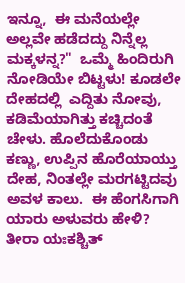ಇನ್ನೂ,  ಈ ಮನೆಯಲ್ಲೇ ಅಲ್ಲವೇ ಹಡೆದದ್ದು ನಿನ್ನೆಲ್ಲ ಮಕ್ಕಳನ್ನ?"  ಒಮ್ಮೆ ಹಿಂದಿರುಗಿ ನೋಡಿಯೇ ಬಿಟ್ಟಳು! ಕೂಡಲೇ ದೇಹದಲ್ಲಿ  ಎದ್ದಿತು ನೋವು, ಕಡಿಮೆಯಾಗಿತ್ತು ಕಚ್ಚಿದಂತೆ ಚೇಳು. ಹೊಲೆದುಕೊಂಡು ಕಣ್ಣು, ಉಪ್ಪಿನ ಹೊರೆಯಾಯ್ತು ದೇಹ, ನಿಂತಲ್ಲೇ ಮರಗಟ್ಟಿದವು ಅವಳ ಕಾಲು.  ಈ ಹೆಂಗಸಿಗಾಗಿ ಯಾರು ಅಳುವರು ಹೇಳಿ?  ತೀರಾ ಯಃಕಶ್ಚಿತ್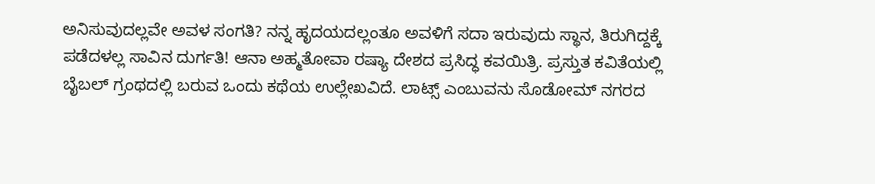ಅನಿಸುವುದಲ್ಲವೇ ಅವಳ ಸಂಗತಿ? ನನ್ನ ಹೃದಯದಲ್ಲಂತೂ ಅವಳಿಗೆ ಸದಾ ಇರುವುದು ಸ್ಥಾನ, ತಿರುಗಿದ್ದಕ್ಕೆ ಪಡೆದಳಲ್ಲ ಸಾವಿನ ದುರ್ಗತಿ! ಆನಾ ಅಹ್ಮತೋವಾ ರಷ್ಯಾ ದೇಶದ ಪ್ರಸಿದ್ಧ ಕವಯಿತ್ರಿ. ಪ್ರಸ್ತುತ ಕವಿತೆಯಲ್ಲಿ ಬೈಬಲ್ ಗ್ರಂಥದಲ್ಲಿ ಬರುವ ಒಂದು ಕಥೆಯ ಉಲ್ಲೇಖವಿದೆ. ಲಾಟ್ಸ್ ಎಂಬುವನು ಸೊಡೋಮ್ ನಗರದ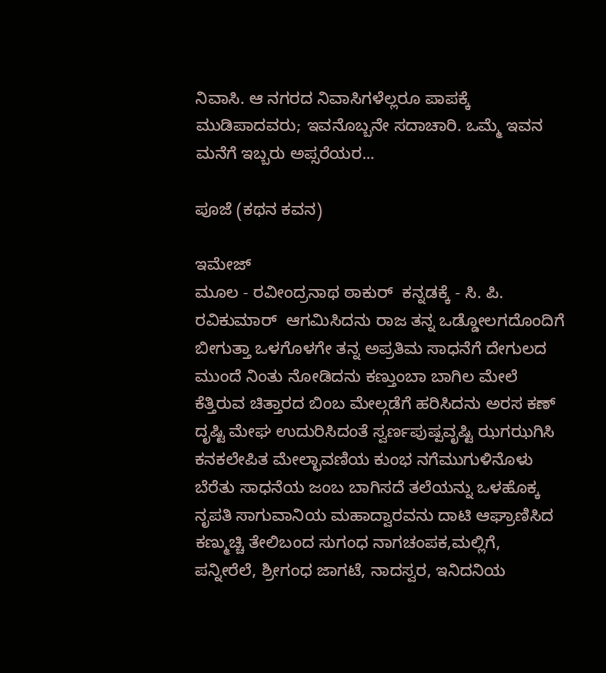ನಿವಾಸಿ. ಆ ನಗರದ ನಿವಾಸಿಗಳೆಲ್ಲರೂ ಪಾಪಕ್ಕೆ ಮುಡಿಪಾದವರು; ಇವನೊಬ್ಬನೇ ಸದಾಚಾರಿ. ಒಮ್ಮೆ ಇವನ ಮನೆಗೆ ಇಬ್ಬರು ಅಪ್ಸರೆಯರ...

ಪೂಜೆ (ಕಥನ ಕವನ)

ಇಮೇಜ್
ಮೂಲ - ರವೀಂದ್ರನಾಥ ಠಾಕುರ್  ಕನ್ನಡಕ್ಕೆ - ಸಿ. ಪಿ. ರವಿಕುಮಾರ್  ಆಗಮಿಸಿದನು ರಾಜ ತನ್ನ ಒಡ್ಡೋಲಗದೊಂದಿಗೆ  ಬೀಗುತ್ತಾ ಒಳಗೊಳಗೇ ತನ್ನ ಅಪ್ರತಿಮ ಸಾಧನೆಗೆ ದೇಗುಲದ ಮುಂದೆ ನಿಂತು ನೋಡಿದನು ಕಣ್ತುಂಬಾ ಬಾಗಿಲ ಮೇಲೆ ಕೆತ್ತಿರುವ ಚಿತ್ತಾರದ ಬಿಂಬ ಮೇಲ್ಗಡೆಗೆ ಹರಿಸಿದನು ಅರಸ ಕಣ್ ದೃಷ್ಟಿ ಮೇಘ ಉದುರಿಸಿದಂತೆ ಸ್ವರ್ಣಪುಷ್ಪವೃಷ್ಟಿ ಝಗಝಗಿಸಿ ಕನಕಲೇಪಿತ ಮೇಲ್ಛಾವಣಿಯ ಕುಂಭ ನಗೆಮುಗುಳಿನೊಳು ಬೆರೆತು ಸಾಧನೆಯ ಜಂಬ ಬಾಗಿಸದೆ ತಲೆಯನ್ನು ಒಳಹೊಕ್ಕ ನೃಪತಿ ಸಾಗುವಾನಿಯ ಮಹಾದ್ವಾರವನು ದಾಟಿ ಆಘ್ರಾಣಿಸಿದ ಕಣ್ಮುಚ್ಚಿ ತೇಲಿಬಂದ ಸುಗಂಧ ನಾಗಚಂಪಕ,ಮಲ್ಲಿಗೆ, ಪನ್ನೀರೆಲೆ, ಶ್ರೀಗಂಧ ಜಾಗಟೆ, ನಾದಸ್ವರ, ಇನಿದನಿಯ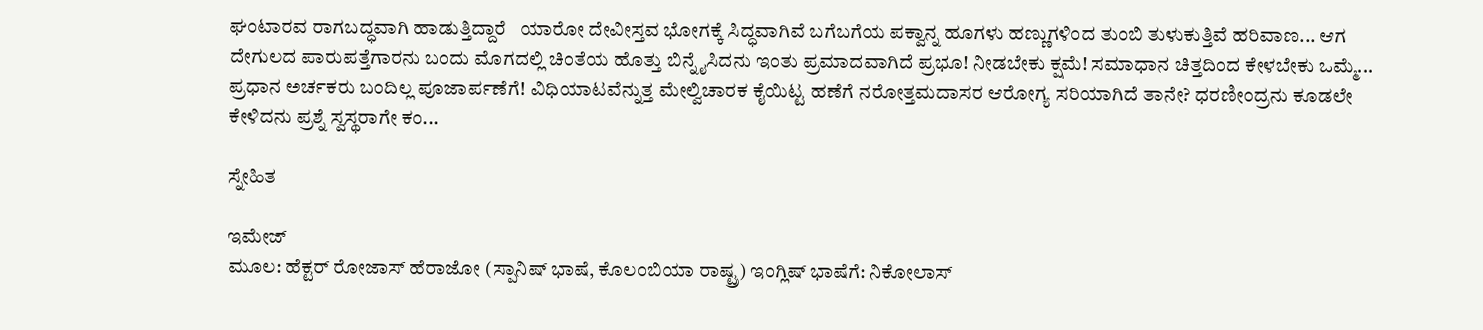ಘಂಟಾರವ ರಾಗಬದ್ಧವಾಗಿ ಹಾಡುತ್ತಿದ್ದಾರೆ   ಯಾರೋ ದೇವೀಸ್ತವ ಭೋಗಕ್ಕೆ ಸಿದ್ಧವಾಗಿವೆ ಬಗೆಬಗೆಯ ಪಕ್ವಾನ್ನ ಹೂಗಳು ಹಣ್ಣುಗಳಿಂದ ತುಂಬಿ ತುಳುಕುತ್ತಿವೆ ಹರಿವಾಣ... ಆಗ ದೇಗುಲದ ಪಾರುಪತ್ತೆಗಾರನು ಬಂದು ಮೊಗದಲ್ಲಿ ಚಿಂತೆಯ ಹೊತ್ತು ಬಿನ್ನೈಸಿದನು ಇಂತು ಪ್ರಮಾದವಾಗಿದೆ ಪ್ರಭೂ! ನೀಡಬೇಕು ಕ್ಷಮೆ! ಸಮಾಧಾನ ಚಿತ್ತದಿಂದ ಕೇಳಬೇಕು ಒಮ್ಮೆ... ಪ್ರಧಾನ ಅರ್ಚಕರು ಬಂದಿಲ್ಲ ಪೂಜಾರ್ಪಣೆಗೆ! ವಿಧಿಯಾಟವೆನ್ನುತ್ತ ಮೇಲ್ವಿಚಾರಕ ಕೈಯಿಟ್ಟ ಹಣೆಗೆ ನರೋತ್ತಮದಾಸರ ಆರೋಗ್ಯ ಸರಿಯಾಗಿದೆ ತಾನೇ? ಧರಣೀಂದ್ರನು ಕೂಡಲೇ ಕೇಳಿದನು ಪ್ರಶ್ನೆ ಸ್ವಸ್ಥರಾಗೇ ಕಂ...

ಸ್ನೇಹಿತ

ಇಮೇಜ್
ಮೂಲ: ಹೆಕ್ಟರ್ ರೋಜಾಸ್ ಹೆರಾಜೋ (ಸ್ಪಾನಿಷ್ ಭಾಷೆ, ಕೊಲಂಬಿಯಾ ರಾಷ್ಟ್ರ) ಇಂಗ್ಲಿಷ್ ಭಾಷೆಗೆ: ನಿಕೋಲಾಸ್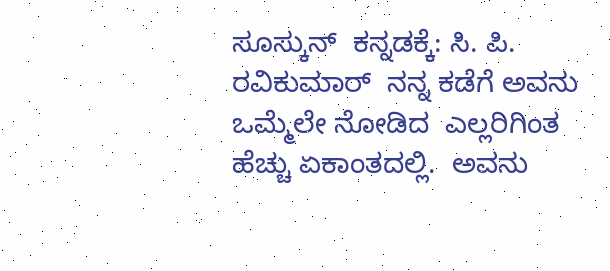ಸೂಸ್ಕುನ್  ಕನ್ನಡಕ್ಕೆ: ಸಿ. ಪಿ. ರವಿಕುಮಾರ್  ನನ್ನ ಕಡೆಗೆ ಅವನು ಒಮ್ಮೆಲೇ ನೋಡಿದ  ಎಲ್ಲರಿಗಿಂತ ಹೆಚ್ಚು ಏಕಾಂತದಲ್ಲಿ.  ಅವನು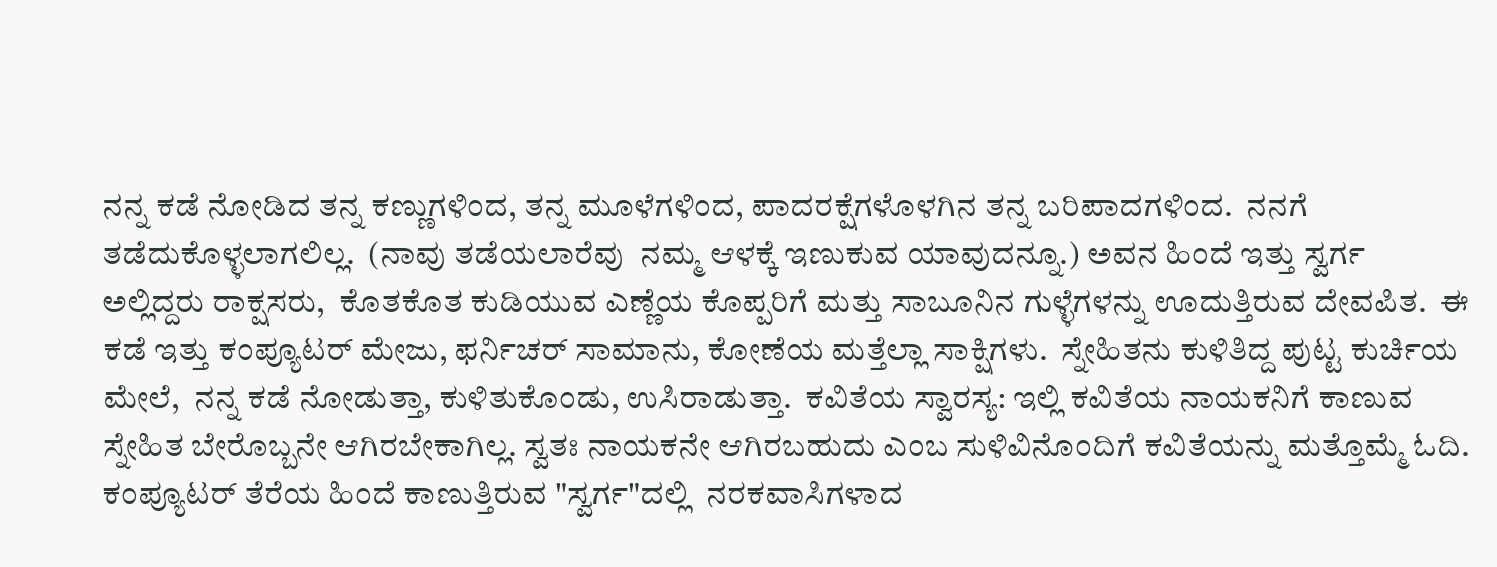ನನ್ನ ಕಡೆ ನೋಡಿದ ತನ್ನ ಕಣ್ಣುಗಳಿಂದ, ತನ್ನ ಮೂಳೆಗಳಿಂದ, ಪಾದರಕ್ಷೆಗಳೊಳಗಿನ ತನ್ನ ಬರಿಪಾದಗಳಿಂದ.  ನನಗೆ ತಡೆದುಕೊಳ್ಳಲಾಗಲಿಲ್ಲ.  (ನಾವು ತಡೆಯಲಾರೆವು  ನಮ್ಮ ಆಳಕ್ಕೆ ಇಣುಕುವ ಯಾವುದನ್ನೂ.) ಅವನ ಹಿಂದೆ ಇತ್ತು ಸ್ವರ್ಗ  ಅಲ್ಲಿದ್ದರು ರಾಕ್ಷಸರು,  ಕೊತಕೊತ ಕುಡಿಯುವ ಎಣ್ಣೆಯ ಕೊಪ್ಪರಿಗೆ ಮತ್ತು ಸಾಬೂನಿನ ಗುಳ್ಳೆಗಳನ್ನು ಊದುತ್ತಿರುವ ದೇವಪಿತ.  ಈ ಕಡೆ ಇತ್ತು ಕಂಪ್ಯೂಟರ್ ಮೇಜು, ಫರ್ನಿಚರ್ ಸಾಮಾನು, ಕೋಣೆಯ ಮತ್ತೆಲ್ಲಾ ಸಾಕ್ಷಿಗಳು.  ಸ್ನೇಹಿತನು ಕುಳಿತಿದ್ದ ಪುಟ್ಟ ಕುರ್ಚಿಯ ಮೇಲೆ,  ನನ್ನ ಕಡೆ ನೋಡುತ್ತಾ, ಕುಳಿತುಕೊಂಡು, ಉಸಿರಾಡುತ್ತಾ.  ಕವಿತೆಯ ಸ್ವಾರಸ್ಯ: ಇಲ್ಲಿ ಕವಿತೆಯ ನಾಯಕನಿಗೆ ಕಾಣುವ ಸ್ನೇಹಿತ ಬೇರೊಬ್ಬನೇ ಆಗಿರಬೇಕಾಗಿಲ್ಲ. ಸ್ವತಃ ನಾಯಕನೇ ಆಗಿರಬಹುದು ಎಂಬ ಸುಳಿವಿನೊಂದಿಗೆ ಕವಿತೆಯನ್ನು ಮತ್ತೊಮ್ಮೆ ಓದಿ. ಕಂಪ್ಯೂಟರ್ ತೆರೆಯ ಹಿಂದೆ ಕಾಣುತ್ತಿರುವ "ಸ್ವರ್ಗ"ದಲ್ಲಿ  ನರಕವಾಸಿಗಳಾದ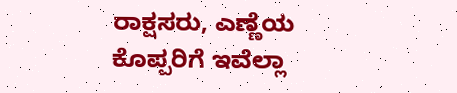ರಾಕ್ಷಸರು, ಎಣ್ಣೆಯ ಕೊಪ್ಪರಿಗೆ ಇವೆಲ್ಲಾ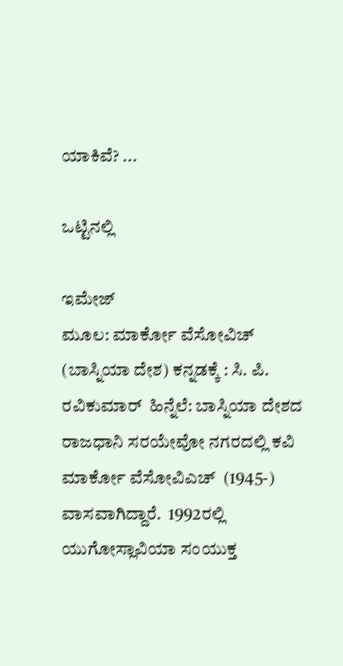ಯಾಕಿವೆ? ...

ಒಟ್ಟಿನಲ್ಲಿ

ಇಮೇಜ್
ಮೂಲ: ಮಾರ್ಕೋ ವೆಸೋವಿಚ್ (ಬಾಸ್ನಿಯಾ ದೇಶ) ಕನ್ನಡಕ್ಕೆ : ಸಿ. ಪಿ. ರವಿಕುಮಾರ್  ಹಿನ್ನೆಲೆ: ಬಾಸ್ನಿಯಾ ದೇಶದ ರಾಜಧಾನಿ ಸರಯೇವೋ ನಗರದಲ್ಲಿ ಕವಿ ಮಾರ್ಕೋ ವೆಸೋವಿಎಚ್  (1945-) ವಾಸವಾಗಿದ್ದಾರೆ.  1992ರಲ್ಲಿ ಯುಗೋಸ್ಲಾವಿಯಾ ಸಂಯುಕ್ತ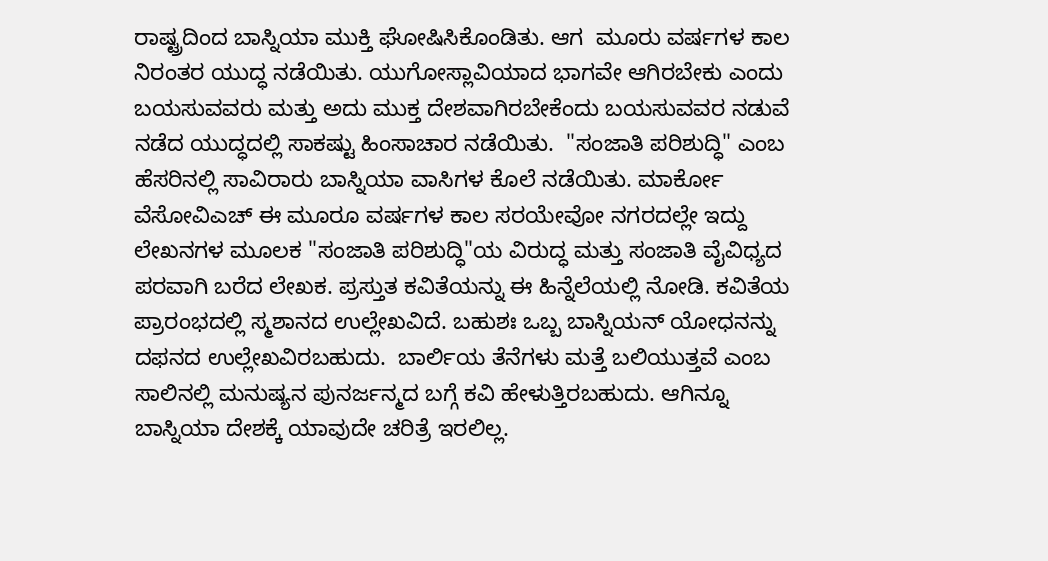ರಾಷ್ಟ್ರದಿಂದ ಬಾಸ್ನಿಯಾ ಮುಕ್ತಿ ಘೋಷಿಸಿಕೊಂಡಿತು. ಆಗ  ಮೂರು ವರ್ಷಗಳ ಕಾಲ ನಿರಂತರ ಯುದ್ಧ ನಡೆಯಿತು. ಯುಗೋಸ್ಲಾವಿಯಾದ ಭಾಗವೇ ಆಗಿರಬೇಕು ಎಂದು ಬಯಸುವವರು ಮತ್ತು ಅದು ಮುಕ್ತ ದೇಶವಾಗಿರಬೇಕೆಂದು ಬಯಸುವವರ ನಡುವೆ ನಡೆದ ಯುದ್ಧದಲ್ಲಿ ಸಾಕಷ್ಟು ಹಿಂಸಾಚಾರ ನಡೆಯಿತು.  "ಸಂಜಾತಿ ಪರಿಶುದ್ಧಿ" ಎಂಬ ಹೆಸರಿನಲ್ಲಿ ಸಾವಿರಾರು ಬಾಸ್ನಿಯಾ ವಾಸಿಗಳ ಕೊಲೆ ನಡೆಯಿತು. ಮಾರ್ಕೋ ವೆಸೋವಿಎಚ್ ಈ ಮೂರೂ ವರ್ಷಗಳ ಕಾಲ ಸರಯೇವೋ ನಗರದಲ್ಲೇ ಇದ್ದು ಲೇಖನಗಳ ಮೂಲಕ "ಸಂಜಾತಿ ಪರಿಶುದ್ಧಿ"ಯ ವಿರುದ್ಧ ಮತ್ತು ಸಂಜಾತಿ ವೈವಿಧ್ಯದ ಪರವಾಗಿ ಬರೆದ ಲೇಖಕ. ಪ್ರಸ್ತುತ ಕವಿತೆಯನ್ನು ಈ ಹಿನ್ನೆಲೆಯಲ್ಲಿ ನೋಡಿ. ಕವಿತೆಯ ಪ್ರಾರಂಭದಲ್ಲಿ ಸ್ಮಶಾನದ ಉಲ್ಲೇಖವಿದೆ. ಬಹುಶಃ ಒಬ್ಬ ಬಾಸ್ನಿಯನ್ ಯೋಧನನ್ನು ದಫನದ ಉಲ್ಲೇಖವಿರಬಹುದು.  ಬಾರ್ಲಿಯ ತೆನೆಗಳು ಮತ್ತೆ ಬಲಿಯುತ್ತವೆ ಎಂಬ ಸಾಲಿನಲ್ಲಿ ಮನುಷ್ಯನ ಪುನರ್ಜನ್ಮದ ಬಗ್ಗೆ ಕವಿ ಹೇಳುತ್ತಿರಬಹುದು. ಆಗಿನ್ನೂ ಬಾಸ್ನಿಯಾ ದೇಶಕ್ಕೆ ಯಾವುದೇ ಚರಿತ್ರೆ ಇರಲಿಲ್ಲ.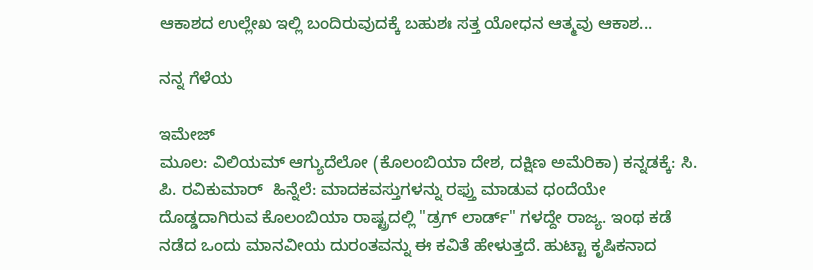ಆಕಾಶದ ಉಲ್ಲೇಖ ಇಲ್ಲಿ ಬಂದಿರುವುದಕ್ಕೆ ಬಹುಶಃ ಸತ್ತ ಯೋಧನ ಆತ್ಮವು ಆಕಾಶ...

ನನ್ನ ಗೆಳೆಯ

ಇಮೇಜ್
ಮೂಲ: ವಿಲಿಯಮ್ ಆಗ್ಯುದೆಲೋ (ಕೊಲಂಬಿಯಾ ದೇಶ, ದಕ್ಷಿಣ ಅಮೆರಿಕಾ) ಕನ್ನಡಕ್ಕೆ: ಸಿ. ಪಿ. ರವಿಕುಮಾರ್  ಹಿನ್ನೆಲೆ: ಮಾದಕವಸ್ತುಗಳನ್ನು ರಫ್ತು ಮಾಡುವ ಧಂದೆಯೇ  ದೊಡ್ಡದಾಗಿರುವ ಕೊಲಂಬಿಯಾ ರಾಷ್ಟ್ರದಲ್ಲಿ "ಡ್ರಗ್ ಲಾರ್ಡ್" ಗಳದ್ದೇ ರಾಜ್ಯ. ಇಂಥ ಕಡೆ ನಡೆದ ಒಂದು ಮಾನವೀಯ ದುರಂತವನ್ನು ಈ ಕವಿತೆ ಹೇಳುತ್ತದೆ. ಹುಟ್ಟಾ ಕೃಷಿಕನಾದ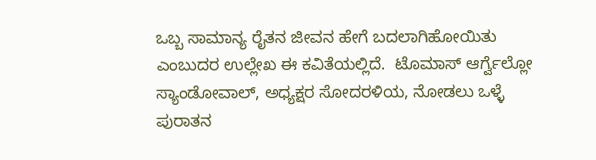ಒಬ್ಬ ಸಾಮಾನ್ಯ ರೈತನ ಜೀವನ ಹೇಗೆ ಬದಲಾಗಿಹೋಯಿತು ಎಂಬುದರ ಉಲ್ಲೇಖ ಈ ಕವಿತೆಯಲ್ಲಿದೆ.  ಟೊಮಾಸ್ ಆರ್ಗ್ವೆಲ್ಲೋ ಸ್ಯಾಂಡೋವಾಲ್, ಅಧ್ಯಕ್ಷರ ಸೋದರಳಿಯ, ನೋಡಲು ಒಳ್ಳೆ ಪುರಾತನ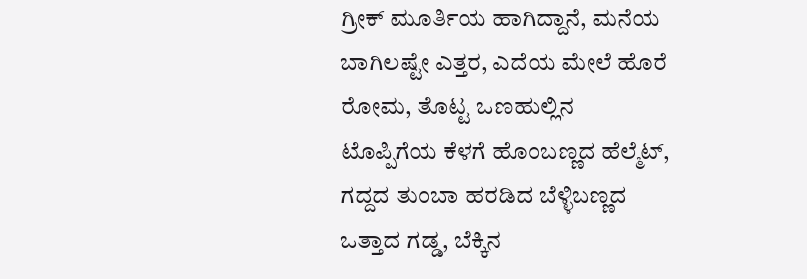ಗ್ರೀಕ್ ಮೂರ್ತಿಯ ಹಾಗಿದ್ದಾನೆ, ಮನೆಯ ಬಾಗಿಲಷ್ಟೇ ಎತ್ತರ, ಎದೆಯ ಮೇಲೆ ಹೊರೆ ರೋಮ, ತೊಟ್ಟ ಒಣಹುಲ್ಲಿನ  ಟೊಪ್ಪಿಗೆಯ ಕೆಳಗೆ ಹೊಂಬಣ್ಣದ ಹೆಲ್ಮೆಟ್,  ಗದ್ದದ ತುಂಬಾ ಹರಡಿದ ಬೆಳ್ಳಿಬಣ್ಣದ ಒತ್ತಾದ ಗಡ್ಡ, ಬೆಕ್ಕಿನ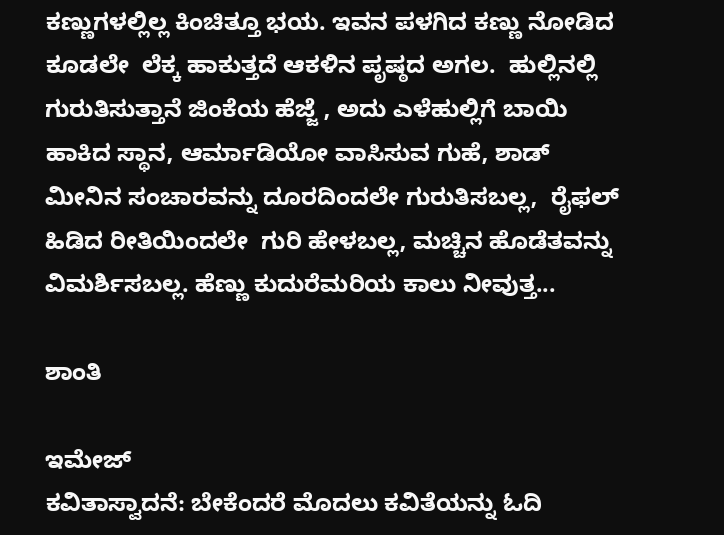ಕಣ್ಣುಗಳಲ್ಲಿಲ್ಲ ಕಿಂಚಿತ್ತೂ ಭಯ. ಇವನ ಪಳಗಿದ ಕಣ್ಣು ನೋಡಿದ ಕೂಡಲೇ  ಲೆಕ್ಕ ಹಾಕುತ್ತದೆ ಆಕಳಿನ ಪೃಷ್ಠದ ಅಗಲ.  ಹುಲ್ಲಿನಲ್ಲಿ ಗುರುತಿಸುತ್ತಾನೆ ಜಿಂಕೆಯ ಹೆಜ್ಜೆ , ಅದು ಎಳೆಹುಲ್ಲಿಗೆ ಬಾಯಿ ಹಾಕಿದ ಸ್ಥಾನ, ಆರ್ಮಾಡಿಯೋ ವಾಸಿಸುವ ಗುಹೆ, ಶಾಡ್ ಮೀನಿನ ಸಂಚಾರವನ್ನು ದೂರದಿಂದಲೇ ಗುರುತಿಸಬಲ್ಲ,  ರೈಫಲ್ ಹಿಡಿದ ರೀತಿಯಿಂದಲೇ  ಗುರಿ ಹೇಳಬಲ್ಲ, ಮಚ್ಚಿನ ಹೊಡೆತವನ್ನು ವಿಮರ್ಶಿಸಬಲ್ಲ. ಹೆಣ್ಣು ಕುದುರೆಮರಿಯ ಕಾಲು ನೀವುತ್ತ...

ಶಾಂತಿ

ಇಮೇಜ್
ಕವಿತಾಸ್ವಾದನೆ: ಬೇಕೆಂದರೆ ಮೊದಲು ಕವಿತೆಯನ್ನು ಓದಿ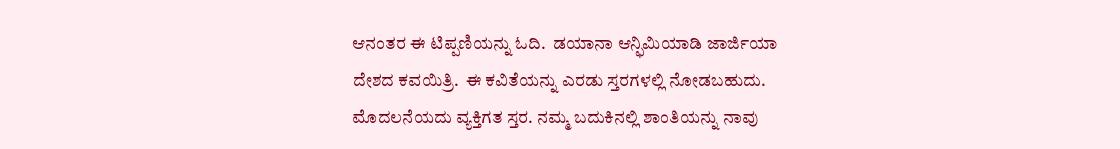ಆನಂತರ ಈ ಟಿಪ್ಪಣಿಯನ್ನು ಓದಿ.  ಡಯಾನಾ ಆನ್ಫಿಮಿಯಾಡಿ ಜಾರ್ಜಿಯಾ ದೇಶದ ಕವಯಿತ್ರಿ.  ಈ ಕವಿತೆಯನ್ನು ಎರಡು ಸ್ತರಗಳಲ್ಲಿ ನೋಡಬಹುದು.  ಮೊದಲನೆಯದು ವ್ಯಕ್ತಿಗತ ಸ್ತರ. ನಮ್ಮ ಬದುಕಿನಲ್ಲಿ ಶಾಂತಿಯನ್ನು ನಾವು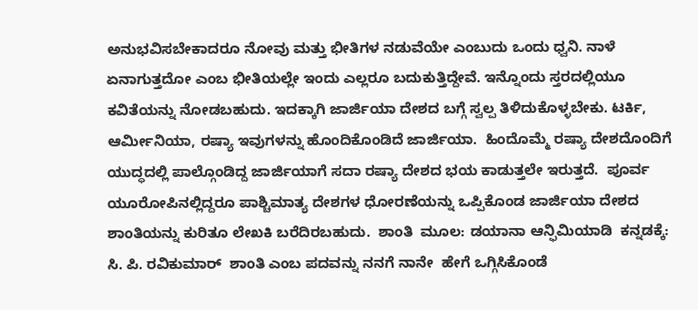ಅನುಭವಿಸಬೇಕಾದರೂ ನೋವು ಮತ್ತು ಭೀತಿಗಳ ನಡುವೆಯೇ ಎಂಬುದು ಒಂದು ಧ್ವನಿ. ನಾಳೆ ಏನಾಗುತ್ತದೋ ಎಂಬ ಭೀತಿಯಲ್ಲೇ ಇಂದು ಎಲ್ಲರೂ ಬದುಕುತ್ತಿದ್ದೇವೆ. ಇನ್ನೊಂದು ಸ್ತರದಲ್ಲಿಯೂ ಕವಿತೆಯನ್ನು ನೋಡಬಹುದು. ಇದಕ್ಕಾಗಿ ಜಾರ್ಜಿಯಾ ದೇಶದ ಬಗ್ಗೆ ಸ್ವಲ್ಪ ತಿಳಿದುಕೊಳ್ಳಬೇಕು. ಟರ್ಕಿ, ಆರ್ಮೀನಿಯಾ, ರಷ್ಯಾ ಇವುಗಳನ್ನು ಹೊಂದಿಕೊಂಡಿದೆ ಜಾರ್ಜಿಯಾ.  ಹಿಂದೊಮ್ಮೆ ರಷ್ಯಾ ದೇಶದೊಂದಿಗೆ ಯುದ್ಧದಲ್ಲಿ ಪಾಲ್ಗೊಂಡಿದ್ದ ಜಾರ್ಜಿಯಾಗೆ ಸದಾ ರಷ್ಯಾ ದೇಶದ ಭಯ ಕಾಡುತ್ತಲೇ ಇರುತ್ತದೆ.  ಪೂರ್ವ ಯೂರೋಪಿನಲ್ಲಿದ್ದರೂ ಪಾಶ್ಚಿಮಾತ್ಯ ದೇಶಗಳ ಧೋರಣೆಯನ್ನು ಒಪ್ಪಿಕೊಂಡ ಜಾರ್ಜಿಯಾ ದೇಶದ ಶಾಂತಿಯನ್ನು ಕುರಿತೂ ಲೇಖಕಿ ಬರೆದಿರಬಹುದು.  ಶಾಂತಿ  ಮೂಲ: ಡಯಾನಾ ಆನ್ಫಿಮಿಯಾಡಿ  ಕನ್ನಡಕ್ಕೆ: ಸಿ. ಪಿ. ರವಿಕುಮಾರ್  ಶಾಂತಿ ಎಂಬ ಪದವನ್ನು ನನಗೆ ನಾನೇ  ಹೇಗೆ ಒಗ್ಗಿಸಿಕೊಂಡೆ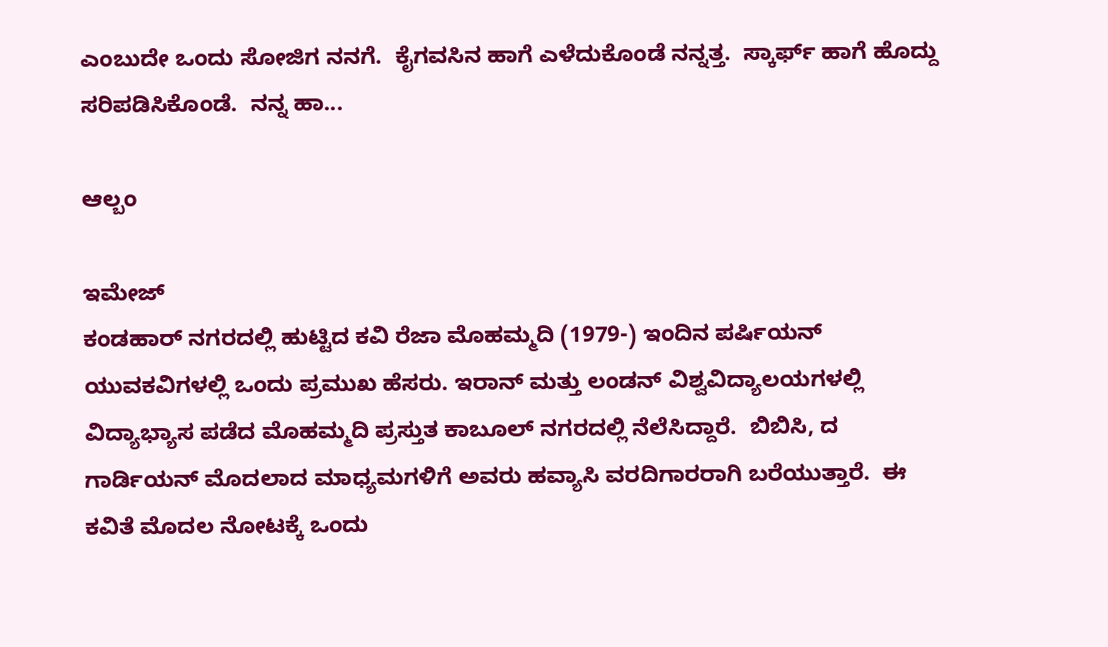ಎಂಬುದೇ ಒಂದು ಸೋಜಿಗ ನನಗೆ.  ಕೈಗವಸಿನ ಹಾಗೆ ಎಳೆದುಕೊಂಡೆ ನನ್ನತ್ತ.  ಸ್ಕಾರ್ಫ್ ಹಾಗೆ ಹೊದ್ದು ಸರಿಪಡಿಸಿಕೊಂಡೆ.  ನನ್ನ ಹಾ...

ಆಲ್ಬಂ

ಇಮೇಜ್
ಕಂಡಹಾರ್ ನಗರದಲ್ಲಿ ಹುಟ್ಟಿದ ಕವಿ ರೆಜಾ ಮೊಹಮ್ಮದಿ (1979-) ಇಂದಿನ ಪರ್ಷಿಯನ್ ಯುವಕವಿಗಳಲ್ಲಿ ಒಂದು ಪ್ರಮುಖ ಹೆಸರು. ಇರಾನ್ ಮತ್ತು ಲಂಡನ್ ವಿಶ್ವವಿದ್ಯಾಲಯಗಳಲ್ಲಿ ವಿದ್ಯಾಭ್ಯಾಸ ಪಡೆದ ಮೊಹಮ್ಮದಿ ಪ್ರಸ್ತುತ ಕಾಬೂಲ್ ನಗರದಲ್ಲಿ ನೆಲೆಸಿದ್ದಾರೆ.  ಬಿಬಿಸಿ, ದ ಗಾರ್ಡಿಯನ್ ಮೊದಲಾದ ಮಾಧ್ಯಮಗಳಿಗೆ ಅವರು ಹವ್ಯಾಸಿ ವರದಿಗಾರರಾಗಿ ಬರೆಯುತ್ತಾರೆ.  ಈ ಕವಿತೆ ಮೊದಲ ನೋಟಕ್ಕೆ ಒಂದು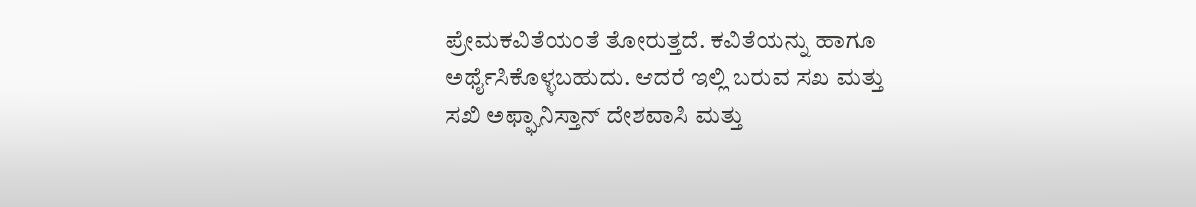ಪ್ರೇಮಕವಿತೆಯಂತೆ ತೋರುತ್ತದೆ. ಕವಿತೆಯನ್ನು ಹಾಗೂ ಅರ್ಥೈಸಿಕೊಳ್ಳಬಹುದು. ಆದರೆ ಇಲ್ಲಿ ಬರುವ ಸಖ ಮತ್ತು ಸಖಿ ಅಫ್ಘಾನಿಸ್ತಾನ್ ದೇಶವಾಸಿ ಮತ್ತು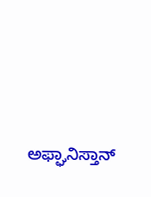ಅಫ್ಘಾನಿಸ್ತಾನ್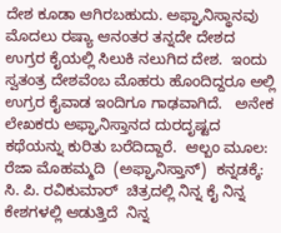ದೇಶ ಕೂಡಾ ಆಗಿರಬಹುದು. ಅಫ್ಘಾನಿಸ್ಥಾನವು ಮೊದಲು ರಷ್ಯಾ ಆನಂತರ ತನ್ನದೇ ದೇಶದ ಉಗ್ರರ ಕೈಯಲ್ಲಿ ಸಿಲುಕಿ ನಲುಗಿದ ದೇಶ.  ಇಂದು ಸ್ವತಂತ್ರ ದೇಶವೆಂಬ ಮೊಹರು ಹೊಂದಿದ್ದರೂ ಅಲ್ಲಿ ಉಗ್ರರ ಕೈವಾಡ ಇಂದಿಗೂ ಗಾಢವಾಗಿದೆ.   ಅನೇಕ ಲೇಖಕರು ಅಫ್ಘಾನಿಸ್ತಾನದ ದುರದೃಷ್ಟದ ಕಥೆಯನ್ನು ಕುರಿತು ಬರೆದಿದ್ದಾರೆ.  ಆಲ್ಬಂ ಮೂಲ:  ರೆಜಾ ಮೊಹಮ್ಮದಿ  (ಅಫ್ಘಾನಿಸ್ತಾನ್)  ಕನ್ನಡಕ್ಕೆ: ಸಿ. ಪಿ. ರವಿಕುಮಾರ್  ಚಿತ್ರದಲ್ಲಿ ನಿನ್ನ ಕೈ ನಿನ್ನ ಕೇಶಗಳಲ್ಲಿ ಆಡುತ್ತಿದೆ  ನಿನ್ನ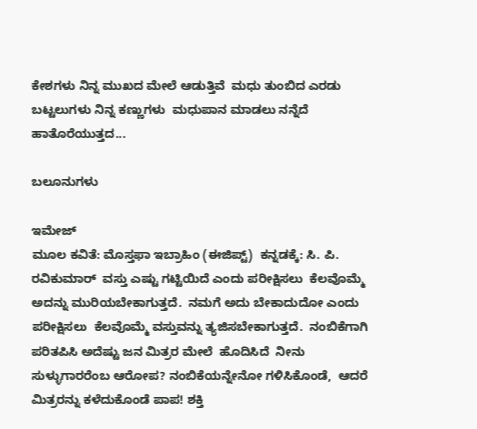ಕೇಶಗಳು ನಿನ್ನ ಮುಖದ ಮೇಲೆ ಆಡುತ್ತಿವೆ  ಮಧು ತುಂಬಿದ ಎರಡು ಬಟ್ಟಲುಗಳು ನಿನ್ನ ಕಣ್ಣುಗಳು  ಮಧುಪಾನ ಮಾಡಲು ನನ್ನೆದೆ ಹಾತೊರೆಯುತ್ತದ...

ಬಲೂನುಗಳು

ಇಮೇಜ್
ಮೂಲ ಕವಿತೆ: ಮೊಸ್ತಫಾ ಇಬ್ರಾಹಿಂ (ಈಜಿಪ್ಟ್)  ಕನ್ನಡಕ್ಕೆ: ಸಿ. ಪಿ. ರವಿಕುಮಾರ್  ವಸ್ತು ಎಷ್ಟು ಗಟ್ಟಿಯಿದೆ ಎಂದು ಪರೀಕ್ಷಿಸಲು  ಕೆಲವೊಮ್ಮೆ ಅದನ್ನು ಮುರಿಯಬೇಕಾಗುತ್ತದೆ.  ನಮಗೆ ಅದು ಬೇಕಾದುದೋ ಎಂದು ಪರೀಕ್ಷಿಸಲು  ಕೆಲವೊಮ್ಮೆ ವಸ್ತುವನ್ನು ತ್ಯಜಿಸಬೇಕಾಗುತ್ತದೆ.  ನಂಬಿಕೆಗಾಗಿ ಪರಿತಪಿಸಿ ಅದೆಷ್ಟು ಜನ ಮಿತ್ರರ ಮೇಲೆ  ಹೊದಿಸಿದೆ  ನೀನು ಸುಳ್ಳುಗಾರರೆಂಬ ಆರೋಪ? ನಂಬಿಕೆಯನ್ನೇನೋ ಗಳಿಸಿಕೊಂಡೆ,  ಆದರೆ ಮಿತ್ರರನ್ನು ಕಳೆದುಕೊಂಡೆ ಪಾಪ! ಶಕ್ತಿ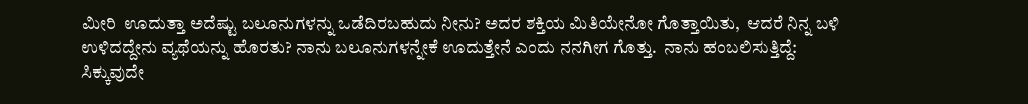ಮೀರಿ  ಊದುತ್ತಾ ಅದೆಷ್ಟು ಬಲೂನುಗಳನ್ನು ಒಡೆದಿರಬಹುದು ನೀನು? ಅದರ ಶಕ್ತಿಯ ಮಿತಿಯೇನೋ ಗೊತ್ತಾಯಿತು,  ಆದರೆ ನಿನ್ನ ಬಳಿ ಉಳಿದದ್ದೇನು ವ್ಯಥೆಯನ್ನು ಹೊರತು? ನಾನು ಬಲೂನುಗಳನ್ನೇಕೆ ಊದುತ್ತೇನೆ ಎಂದು ನನಗೀಗ ಗೊತ್ತು.  ನಾನು ಹಂಬಲಿಸುತ್ತಿದ್ದೆ: ಸಿಕ್ಕುವುದೇ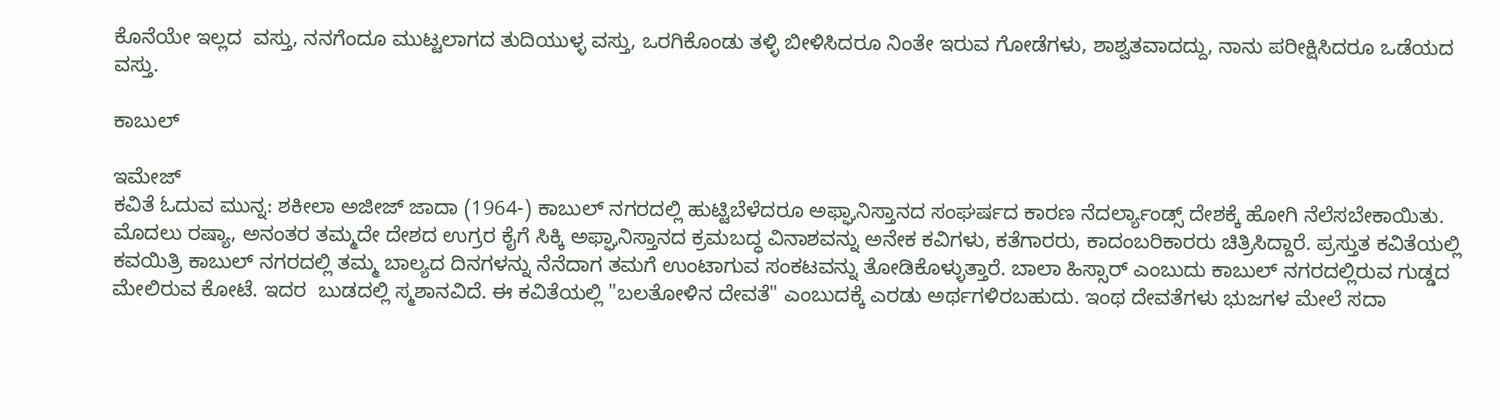ಕೊನೆಯೇ ಇಲ್ಲದ  ವಸ್ತು, ನನಗೆಂದೂ ಮುಟ್ಟಲಾಗದ ತುದಿಯುಳ್ಳ ವಸ್ತು, ಒರಗಿಕೊಂಡು ತಳ್ಳಿ ಬೀಳಿಸಿದರೂ ನಿಂತೇ ಇರುವ ಗೋಡೆಗಳು, ಶಾಶ್ವತವಾದದ್ದು, ನಾನು ಪರೀಕ್ಷಿಸಿದರೂ ಒಡೆಯದ ವಸ್ತು.

ಕಾಬುಲ್

ಇಮೇಜ್
ಕವಿತೆ ಓದುವ ಮುನ್ನ: ಶಕೀಲಾ ಅಜೀಜ್ ಜಾದಾ (1964-) ಕಾಬುಲ್ ನಗರದಲ್ಲಿ ಹುಟ್ಟಿಬೆಳೆದರೂ ಅಫ್ಘಾನಿಸ್ತಾನದ ಸಂಘರ್ಷದ ಕಾರಣ ನೆದರ್ಲ್ಯಾಂಡ್ಸ್ ದೇಶಕ್ಕೆ ಹೋಗಿ ನೆಲೆಸಬೇಕಾಯಿತು. ಮೊದಲು ರಷ್ಯಾ, ಅನಂತರ ತಮ್ಮದೇ ದೇಶದ ಉಗ್ರರ ಕೈಗೆ ಸಿಕ್ಕಿ ಅಫ್ಘಾನಿಸ್ತಾನದ ಕ್ರಮಬದ್ಧ ವಿನಾಶವನ್ನು ಅನೇಕ ಕವಿಗಳು, ಕತೆಗಾರರು, ಕಾದಂಬರಿಕಾರರು ಚಿತ್ರಿಸಿದ್ದಾರೆ. ಪ್ರಸ್ತುತ ಕವಿತೆಯಲ್ಲಿ ಕವಯಿತ್ರಿ ಕಾಬುಲ್ ನಗರದಲ್ಲಿ ತಮ್ಮ ಬಾಲ್ಯದ ದಿನಗಳನ್ನು ನೆನೆದಾಗ ತಮಗೆ ಉಂಟಾಗುವ ಸಂಕಟವನ್ನು ತೋಡಿಕೊಳ್ಳುತ್ತಾರೆ. ಬಾಲಾ ಹಿಸ್ಸಾರ್ ಎಂಬುದು ಕಾಬುಲ್ ನಗರದಲ್ಲಿರುವ ಗುಡ್ಡದ ಮೇಲಿರುವ ಕೋಟೆ. ಇದರ  ಬುಡದಲ್ಲಿ ಸ್ಮಶಾನವಿದೆ. ಈ ಕವಿತೆಯಲ್ಲಿ "ಬಲತೋಳಿನ ದೇವತೆ" ಎಂಬುದಕ್ಕೆ ಎರಡು ಅರ್ಥಗಳಿರಬಹುದು. ಇಂಥ ದೇವತೆಗಳು ಭುಜಗಳ ಮೇಲೆ ಸದಾ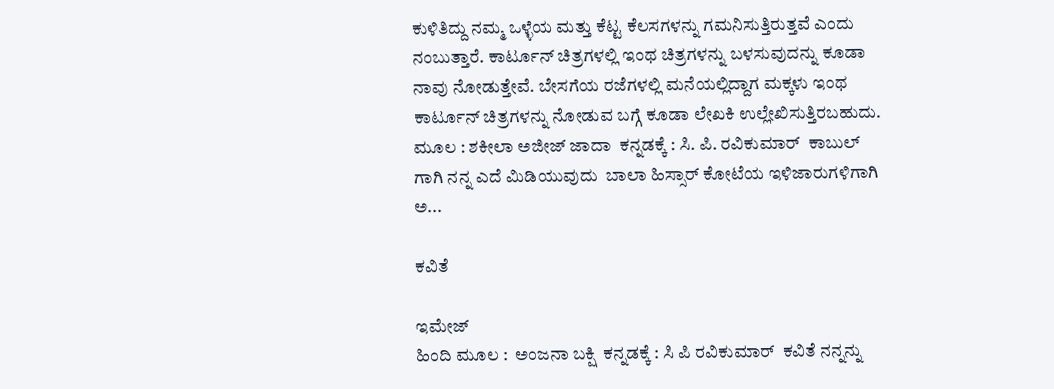ಕುಳಿತಿದ್ದು ನಮ್ಮ ಒಳ್ಳೆಯ ಮತ್ತು ಕೆಟ್ಟ ಕೆಲಸಗಳನ್ನು ಗಮನಿಸುತ್ತಿರುತ್ತವೆ ಎಂದು ನಂಬುತ್ತಾರೆ. ಕಾರ್ಟೂನ್ ಚಿತ್ರಗಳಲ್ಲಿ ಇಂಥ ಚಿತ್ರಗಳನ್ನು ಬಳಸುವುದನ್ನು ಕೂಡಾ ನಾವು ನೋಡುತ್ತೇವೆ. ಬೇಸಗೆಯ ರಜೆಗಳಲ್ಲಿ ಮನೆಯಲ್ಲಿದ್ದಾಗ ಮಕ್ಕಳು ಇಂಥ ಕಾರ್ಟೂನ್ ಚಿತ್ರಗಳನ್ನು ನೋಡುವ ಬಗ್ಗೆ ಕೂಡಾ ಲೇಖಕಿ ಉಲ್ಲೇಖಿಸುತ್ತಿರಬಹುದು.  ಮೂಲ : ಶಕೀಲಾ ಅಜೀಜ್ ಜಾದಾ  ಕನ್ನಡಕ್ಕೆ : ಸಿ. ಪಿ. ರವಿಕುಮಾರ್  ಕಾಬುಲ್ ಗಾಗಿ ನನ್ನ ಎದೆ ಮಿಡಿಯುವುದು  ಬಾಲಾ ಹಿಸ್ಸಾರ್ ಕೋಟೆಯ ಇಳಿಜಾರುಗಳಿಗಾಗಿ  ಅ...

ಕವಿತೆ

ಇಮೇಜ್
ಹಿಂದಿ ಮೂಲ :  ಅಂಜನಾ ಬಕ್ಷಿ  ಕನ್ನಡಕ್ಕೆ : ಸಿ ಪಿ ರವಿಕುಮಾರ್  ಕವಿತೆ ನನ್ನನ್ನು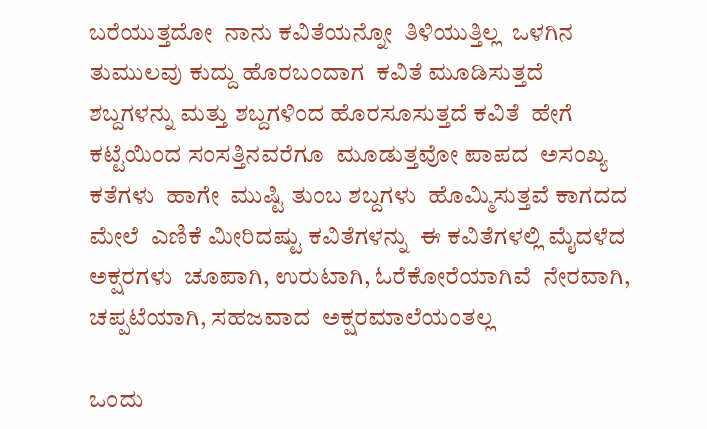ಬರೆಯುತ್ತದೋ  ನಾನು ಕವಿತೆಯನ್ನೋ  ತಿಳಿಯುತ್ತಿಲ್ಲ  ಒಳಗಿನ ತುಮುಲವು ಕುದ್ದು ಹೊರಬಂದಾಗ  ಕವಿತೆ ಮೂಡಿಸುತ್ತದೆ    ಶಬ್ದಗಳನ್ನು ಮತ್ತು ಶಬ್ದಗಳಿಂದ ಹೊರಸೂಸುತ್ತದೆ ಕವಿತೆ  ಹೇಗೆ ಕಟ್ಟೆಯಿಂದ ಸಂಸತ್ತಿನವರೆಗೂ  ಮೂಡುತ್ತವೋ ಪಾಪದ  ಅಸಂಖ್ಯ   ಕತೆಗಳು  ಹಾಗೇ  ಮುಷ್ಟಿ ತುಂಬ ಶಬ್ದಗಳು  ಹೊಮ್ಮಿಸುತ್ತವೆ ಕಾಗದದ ಮೇಲೆ  ಎಣಿಕೆ ಮೀರಿದಷ್ಟು ಕವಿತೆಗಳನ್ನು  ಈ ಕವಿತೆಗಳಲ್ಲಿ ಮೈದಳೆದ  ಅಕ್ಷರಗಳು  ಚೂಪಾಗಿ, ಉರುಟಾಗಿ, ಓರೆಕೋರೆಯಾಗಿವೆ  ನೇರವಾಗಿ, ಚಪ್ಪಟೆಯಾಗಿ, ಸಹಜವಾದ  ಅಕ್ಷರಮಾಲೆಯಂತಲ್ಲ

ಒಂದು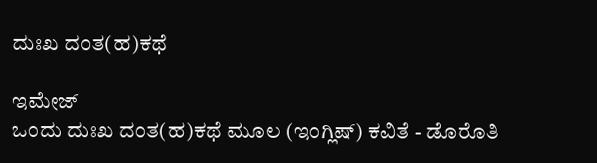ದುಃಖ ದಂತ(ಹ)ಕಥೆ

ಇಮೇಜ್
ಒಂದು ದುಃಖ ದಂತ(ಹ)ಕಥೆ ಮೂಲ (ಇಂಗ್ಲಿಷ್) ಕವಿತೆ - ಡೊರೊತಿ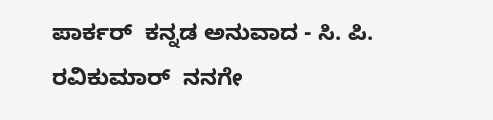ಪಾರ್ಕರ್  ಕನ್ನಡ ಅನುವಾದ - ಸಿ. ಪಿ. ರವಿಕುಮಾರ್  ನನಗೇ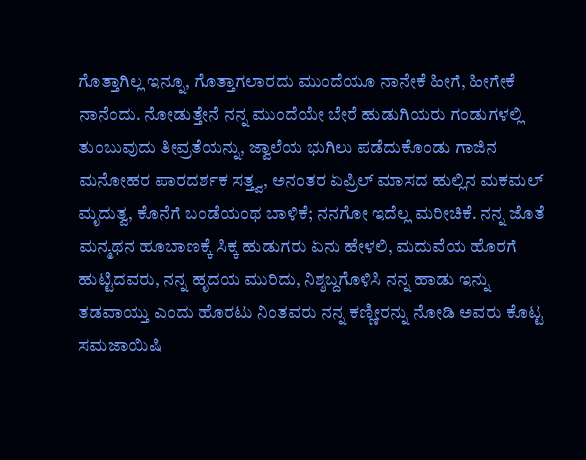ಗೊತ್ತಾಗಿಲ್ಲ ಇನ್ನೂ, ಗೊತ್ತಾಗಲಾರದು ಮುಂದೆಯೂ ನಾನೇಕೆ ಹೀಗೆ, ಹೀಗೇಕೆ ನಾನೆಂದು. ನೋಡುತ್ತೇನೆ ನನ್ನ ಮುಂದೆಯೇ ಬೇರೆ ಹುಡುಗಿಯರು ಗಂಡುಗಳಲ್ಲಿ ತುಂಬುವುದು ತೀವ್ರತೆಯನ್ನು, ಜ್ವಾಲೆಯ ಭುಗಿಲು ಪಡೆದುಕೊಂಡು ಗಾಜಿನ ಮನೋಹರ ಪಾರದರ್ಶಕ ಸತ್ತ್ವ, ಅನಂತರ ಏಪ್ರಿಲ್ ಮಾಸದ ಹುಲ್ಲಿನ ಮಕಮಲ್ ಮೃದುತ್ವ, ಕೊನೆಗೆ ಬಂಡೆಯಂಥ ಬಾಳಿಕೆ; ನನಗೋ ಇದೆಲ್ಲ ಮರೀಚಿಕೆ. ನನ್ನ ಜೊತೆ ಮನ್ಮಥನ ಹೂಬಾಣಕ್ಕೆ ಸಿಕ್ಕ ಹುಡುಗರು ಏನು ಹೇಳಲಿ, ಮದುವೆಯ ಹೊರಗೆ ಹುಟ್ಟಿದವರು, ನನ್ನ ಹೃದಯ ಮುರಿದು, ನಿಶ್ಶಬ್ದಗೊಳಿಸಿ ನನ್ನ ಹಾಡು ಇನ್ನು ತಡವಾಯ್ತು ಎಂದು ಹೊರಟು ನಿಂತವರು ನನ್ನ ಕಣ್ಣೀರನ್ನು ನೋಡಿ ಅವರು ಕೊಟ್ಟ ಸಮಜಾಯಿಷಿ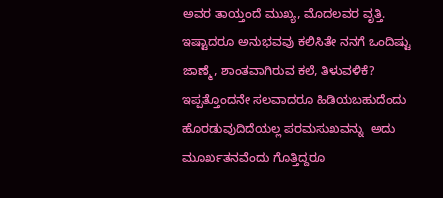ಅವರ ತಾಯ್ತಂದೆ ಮುಖ್ಯ, ಮೊದಲವರ ವೃತ್ತಿ. ಇಷ್ಟಾದರೂ ಅನುಭವವು ಕಲಿಸಿತೇ ನನಗೆ ಒಂದಿಷ್ಟು ಜಾಣ್ಮೆ, ಶಾಂತವಾಗಿರುವ ಕಲೆ, ತಿಳುವಳಿಕೆ? ಇಪ್ಪತ್ತೊಂದನೇ ಸಲವಾದರೂ ಹಿಡಿಯಬಹುದೆಂದು ಹೊರಡುವುದಿದೆಯಲ್ಲ ಪರಮಸುಖವನ್ನು  ಅದು ಮೂರ್ಖತನವೆಂದು ಗೊತ್ತಿದ್ದರೂ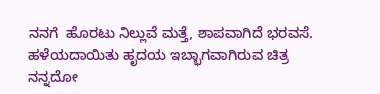ನನಗೆ  ಹೊರಟು ನಿಲ್ಲುವೆ ಮತ್ತೆ, ಶಾಪವಾಗಿದೆ ಭರವಸೆ.  ಹಳೆಯದಾಯಿತು ಹೃದಯ ಇಬ್ಭಾಗವಾಗಿರುವ ಚಿತ್ರ  ನನ್ನದೋ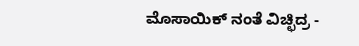ಮೊಸಾಯಿಕ್ ನಂತೆ ವಿಚ್ಛಿದ್ರ -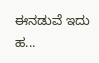ಈನಡುವೆ ಇದು ಹ...